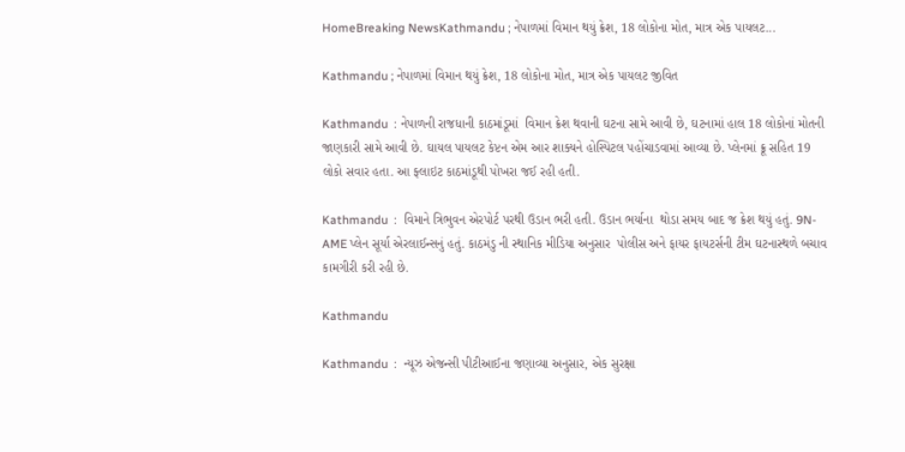HomeBreaking NewsKathmandu ; નેપાળમાં વિમાન થયું ક્રેશ, 18 લોકોના મોત, માત્ર એક પાયલટ...

Kathmandu ; નેપાળમાં વિમાન થયું ક્રેશ, 18 લોકોના મોત, માત્ર એક પાયલટ જીવિત

Kathmandu  : નેપાળની રાજધાની કાઠમાંડૂમાં  વિમાન ક્રેશ થવાની ઘટના સામે આવી છે, ઘટનામાં હાલ 18 લોકોનાં મોતની જાણકારી સામે આવી છે. ઘાયલ પાયલટ કેપ્ટન એમ આર શાક્યને હોસ્પિટલ પહોંચાડવામાં આવ્યા છે. પ્લેનમાં ક્રૂ સહિત 19 લોકો સવાર હતા. આ ફ્લાઇટ કાઠમાંડૂથી પોખરા જઈ રહી હતી.

Kathmandu  :  વિમાને ત્રિભુવન એરપોર્ટ પરથી ઉડાન ભરી હતી. ઉડાન ભર્યાના  થોડા સમય બાદ જ ક્રેશ થયું હતું. 9N-AME પ્લેન સૂર્યા એરલાઈન્સનું હતું. કાઠમંડુ ની સ્થાનિક મીડિયા અનુસાર  પોલીસ અને ફાયર ફાયટર્સની ટીમ ઘટનાસ્થળે બચાવ કામગીરી કરી રહી છે.

Kathmandu

Kathmandu  :  ન્યૂઝ એજન્સી પીટીઆઈના જણાવ્યા અનુસાર, એક સુરક્ષા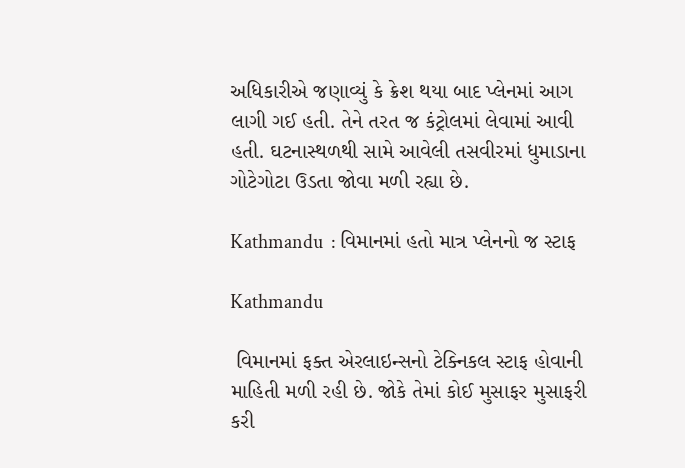અધિકારીએ જણાવ્યું કે ક્રેશ થયા બાદ પ્લેનમાં આગ લાગી ગઈ હતી. તેને તરત જ કંટ્રોલમાં લેવામાં આવી હતી. ઘટનાસ્થળથી સામે આવેલી તસવીરમાં ધુમાડાના ગોટેગોટા ઉડતા જોવા મળી રહ્યા છે.

Kathmandu  : વિમાનમાં હતો માત્ર પ્લેનનો જ સ્ટાફ

Kathmandu

 વિમાનમાં ફક્ત એરલાઇન્સનો ટેક્નિકલ સ્ટાફ હોવાની માહિતી મળી રહી છે. જોકે તેમાં કોઈ મુસાફર મુસાફરી કરી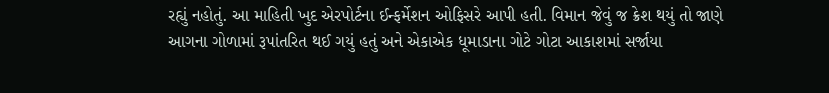રહ્યું નહોતું. આ માહિતી ખુદ એરપોર્ટના ઈન્ફર્મેશન ઓફિસરે આપી હતી. વિમાન જેવું જ ક્રેશ થયું તો જાણે આગના ગોળામાં રૂપાંતરિત થઈ ગયું હતું અને એકાએક ધૂમાડાના ગોટે ગોટા આકાશમાં સર્જાયા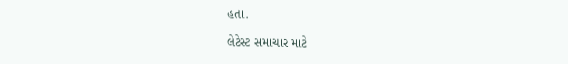હતા.

લેટેસ્ટ સમાચાર માટે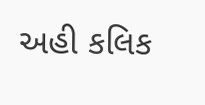અહી કલિક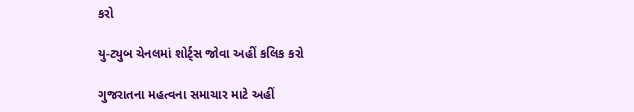કરો

યુ-ટ્યુબ ચેનલમાં શોર્ટ્સ જોવા અહીં કલિક કરો

ગુજરાતના મહત્વના સમાચાર માટે અહીં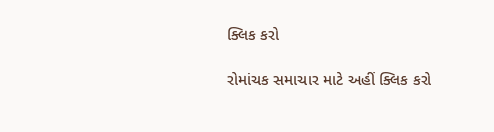ક્લિક કરો

રોમાંચક સમાચાર માટે અહીં ક્લિક કરો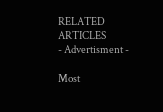RELATED ARTICLES
- Advertisment -

Most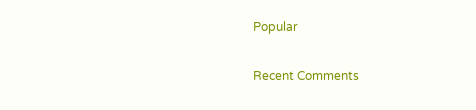Popular

Recent Comments